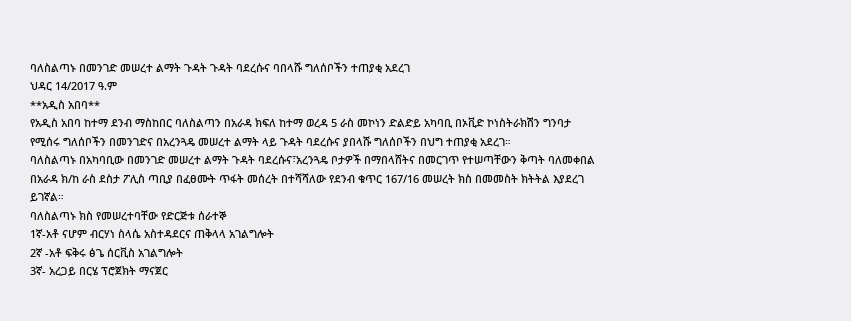ባለስልጣኑ በመንገድ መሠረተ ልማት ጉዳት ጉዳት ባደረሱና ባበላሹ ግለሰቦችን ተጠያቂ አደረገ
ህዳር 14/2017 ዓ.ም
**አዲስ አበባ**
የአዲስ አበባ ከተማ ደንብ ማስከበር ባለስልጣን በአራዳ ክፍለ ከተማ ወረዳ 5 ራስ መኮነን ድልድይ አካባቢ በኦቪድ ኮነስትራክሽን ግንባታ የሚሰሩ ግለሰቦችን በመንገድና በአረንጓዴ መሠረተ ልማት ላይ ጉዳት ባደረሱና ያበላሹ ግለሰቦችን በህግ ተጠያቂ አደረገ።
ባለስልጣኑ በአካባቢው በመንገድ መሠረተ ልማት ጉዳት ባደረሱና፣አረንጓዴ ቦታዎች በማበላሸትና በመርገጥ የተሠጣቸውን ቅጣት ባለመቀበል በአራዳ ክ/ከ ራስ ደስታ ፖሊስ ጣቢያ በፈፀሙት ጥፋት መሰረት በተሻሻለው የደንብ ቁጥር 167/16 መሠረት ክስ በመመስት ክትትል እያደረገ ይገኛል።
ባለስልጣኑ ክስ የመሠረተባቸው የድርጅቱ ሰራተኞ
1ኛ-አቶ ናሆም ብርሃነ ስላሴ አስተዳደርና ጠቅላላ አገልግሎት
2ኛ -አቶ ፍቅሩ ፅጌ ሰርቪስ አገልግሎት
3ኛ- አረጋይ በርሄ ፕሮጀክት ማናጀር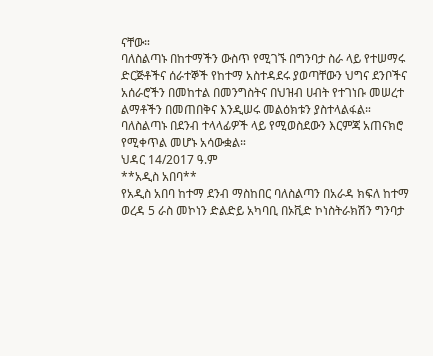ናቸው።
ባለስልጣኑ በከተማችን ውስጥ የሚገኙ በግንባታ ስራ ላይ የተሠማሩ ድርጅቶችና ሰራተኞች የከተማ አስተዳደሩ ያወጣቸውን ህግና ደንቦችና አሰራሮችን በመከተል በመንግስትና በህዝብ ሀብት የተገነቡ መሠረተ ልማቶችን በመጠበቅና እንዲሠሩ መልዕክቱን ያስተላልፋል።
ባለስልጣኑ በደንብ ተላላፊዎች ላይ የሚወስደውን እርምጃ አጠናክሮ የሚቀጥል መሆኑ አሳውቋል።
ህዳር 14/2017 ዓ.ም
**አዲስ አበባ**
የአዲስ አበባ ከተማ ደንብ ማስከበር ባለስልጣን በአራዳ ክፍለ ከተማ ወረዳ 5 ራስ መኮነን ድልድይ አካባቢ በኦቪድ ኮነስትራክሽን ግንባታ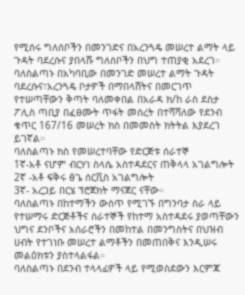የሚሰሩ ግለሰቦችን በመንገድና በአረንጓዴ መሠረተ ልማት ላይ ጉዳት ባደረሱና ያበላሹ ግለሰቦችን በህግ ተጠያቂ አደረገ።
ባለስልጣኑ በአካባቢው በመንገድ መሠረተ ልማት ጉዳት ባደረሱና፣አረንጓዴ ቦታዎች በማበላሸትና በመርገጥ የተሠጣቸውን ቅጣት ባለመቀበል በአራዳ ክ/ከ ራስ ደስታ ፖሊስ ጣቢያ በፈፀሙት ጥፋት መሰረት በተሻሻለው የደንብ ቁጥር 167/16 መሠረት ክስ በመመስት ክትትል እያደረገ ይገኛል።
ባለስልጣኑ ክስ የመሠረተባቸው የድርጅቱ ሰራተኞ
1ኛ-አቶ ናሆም ብርሃነ ስላሴ አስተዳደርና ጠቅላላ አገልግሎት
2ኛ -አቶ ፍቅሩ ፅጌ ሰርቪስ አገልግሎት
3ኛ- አረጋይ በርሄ ፕሮጀክት ማናጀር ናቸው።
ባለስልጣኑ በከተማችን ውስጥ የሚገኙ በግንባታ ስራ ላይ የተሠማሩ ድርጅቶችና ሰራተኞች የከተማ አስተዳደሩ ያወጣቸውን ህግና ደንቦችና አሰራሮችን በመከተል በመንግስትና በህዝብ ሀብት የተገነቡ መሠረተ ልማቶችን በመጠበቅና እንዲሠሩ መልዕክቱን ያስተላልፋል።
ባለስልጣኑ በደንብ ተላላፊዎች ላይ የሚወስደውን እርምጃ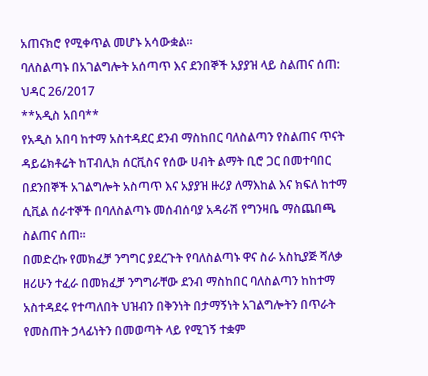አጠናክሮ የሚቀጥል መሆኑ አሳውቋል።
ባለስልጣኑ በአገልግሎት አሰጣጥ እና ደንበኞች አያያዝ ላይ ስልጠና ሰጠ:
ህዳር 26/2017
**አዲስ አበባ**
የአዲስ አበባ ከተማ አስተዳደር ደንብ ማስከበር ባለስልጣን የስልጠና ጥናት ዳይሬክቶሬት ከፐብሊክ ሰርቪስና የሰው ሀብት ልማት ቢሮ ጋር በመተባበር በደንበኞች አገልግሎት አስጣጥ እና አያያዝ ዙሪያ ለማእከል እና ክፍለ ከተማ ሲቪል ሰራተኞች በባለስልጣኑ መሰብሰባያ አዳራሽ የግንዛቤ ማስጨበጫ ስልጠና ሰጠ፡፡
በመድረኩ የመክፈቻ ንግግር ያደረጉት የባለስልጣኑ ዋና ስራ አስኪያጅ ሻለቃ ዘሪሁን ተፈራ በመክፈቻ ንግግራቸው ደንብ ማስከበር ባለስልጣን ከከተማ አስተዳደሩ የተጣለበት ህዝብን በቅንነት በታማኝነት አገልግሎትን በጥራት የመስጠት ኃላፊነትን በመወጣት ላይ የሚገኝ ተቋም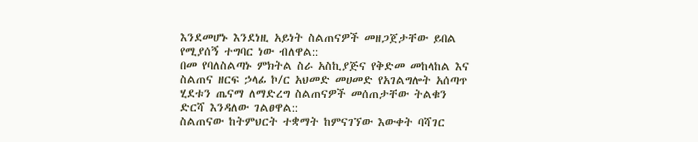እንደመሆኑ እንደነዚ አይነት ስልጠናዎች መዘጋጀታቸው ይበል የሚያሰኝ ተግባር ነው ብለዋል::
በመ የባለስልጣኑ ምክትል ስራ አስኪያጅና የቅድመ መከላከል እና ስልጠና ዘርፍ ኃላፊ ኮ/ር አህመድ መሀመድ የአገልግሎት አሰጣጥ ሂደቱን ጤናማ ለማድረግ ስልጠናዎች መሰጠታቸው ትልቁን ድርሻ እንዳለው ገልፀዋል::
ስልጠናው ከትምህርት ተቋማት ከምናገኘው እውቀት ባሻገር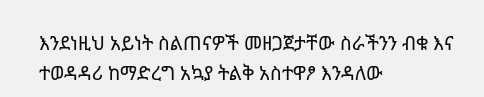እንደነዚህ አይነት ስልጠናዎች መዘጋጀታቸው ስራችንን ብቁ እና ተወዳዳሪ ከማድረግ አኳያ ትልቅ አስተዋፆ እንዳለው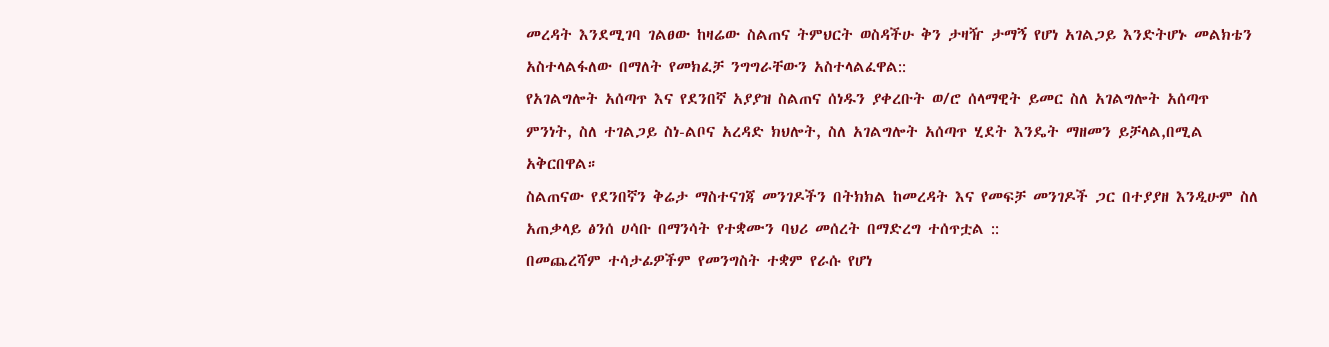መረዳት እንደሚገባ ገልፀው ከዛሬው ስልጠና ትምህርት ወስዳችሁ ቅን ታዛዥ ታማኝ የሆነ አገልጋይ እንድትሆኑ መልክቴን አስተላልፋለው በማለት የመክፈቻ ንግግራቸውን አስተላልፈዋል::
የአገልግሎት አሰጣጥ እና የደንበኛ አያያዝ ስልጠና ሰነዱን ያቀረቡት ወ/ሮ ሰላማዊት ይመር ስለ አገልግሎት አሰጣጥ ምንነት, ስለ ተገልጋይ ስነ-ልቦና አረዳድ ክህሎት, ስለ አገልግሎት አሰጣጥ ሂደት እንዴት ማዘመን ይቻላል,በሚል አቅርበዋል።
ስልጠናው የደንበኛን ቅሬታ ማስተናገጃ መንገዶችን በትክክል ከመረዳት እና የመፍቻ መንገዶች ጋር በተያያዘ እንዲሁም ስለ አጠቃላይ ፅንሰ ሀሳቡ በማንሳት የተቋሙን ባህሪ መሰረት በማድረግ ተሰጥቷል ::
በመጨረሻም ተሳታፊዎችም የመንግስት ተቋም የራሱ የሆነ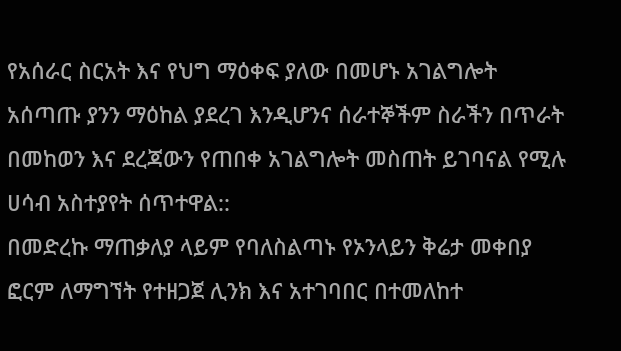የአሰራር ስርአት እና የህግ ማዕቀፍ ያለው በመሆኑ አገልግሎት አሰጣጡ ያንን ማዕከል ያደረገ እንዲሆንና ሰራተኞችም ስራችን በጥራት በመከወን እና ደረጃውን የጠበቀ አገልግሎት መስጠት ይገባናል የሚሉ ሀሳብ አስተያየት ሰጥተዋል::
በመድረኩ ማጠቃለያ ላይም የባለስልጣኑ የኦንላይን ቅሬታ መቀበያ ፎርም ለማግኘት የተዘጋጀ ሊንክ እና አተገባበር በተመለከተ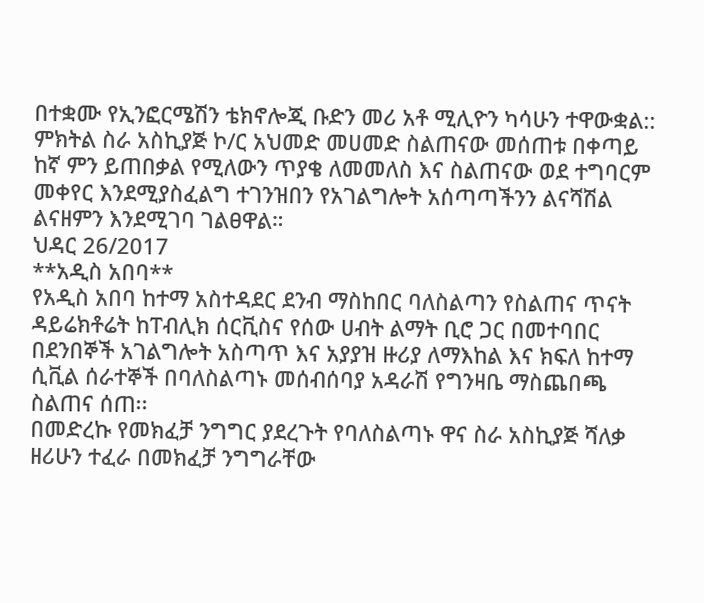በተቋሙ የኢንፎርሜሽን ቴክኖሎጂ ቡድን መሪ አቶ ሚሊዮን ካሳሁን ተዋውቋል::
ምክትል ስራ አስኪያጅ ኮ/ር አህመድ መሀመድ ስልጠናው መሰጠቱ በቀጣይ ከኛ ምን ይጠበቃል የሚለውን ጥያቄ ለመመለስ እና ስልጠናው ወደ ተግባርም መቀየር እንደሚያስፈልግ ተገንዝበን የአገልግሎት አሰጣጣችንን ልናሻሽል ልናዘምን እንደሚገባ ገልፀዋል።
ህዳር 26/2017
**አዲስ አበባ**
የአዲስ አበባ ከተማ አስተዳደር ደንብ ማስከበር ባለስልጣን የስልጠና ጥናት ዳይሬክቶሬት ከፐብሊክ ሰርቪስና የሰው ሀብት ልማት ቢሮ ጋር በመተባበር በደንበኞች አገልግሎት አስጣጥ እና አያያዝ ዙሪያ ለማእከል እና ክፍለ ከተማ ሲቪል ሰራተኞች በባለስልጣኑ መሰብሰባያ አዳራሽ የግንዛቤ ማስጨበጫ ስልጠና ሰጠ፡፡
በመድረኩ የመክፈቻ ንግግር ያደረጉት የባለስልጣኑ ዋና ስራ አስኪያጅ ሻለቃ ዘሪሁን ተፈራ በመክፈቻ ንግግራቸው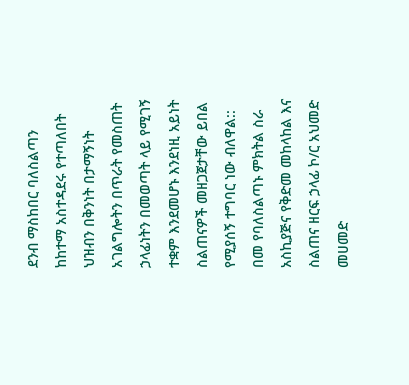ደንብ ማስከበር ባለስልጣን ከከተማ አስተዳደሩ የተጣለበት ህዝብን በቅንነት በታማኝነት አገልግሎትን በጥራት የመስጠት ኃላፊነትን በመወጣት ላይ የሚገኝ ተቋም እንደመሆኑ እንደነዚ አይነት ስልጠናዎች መዘጋጀታቸው ይበል የሚያሰኝ ተግባር ነው ብለዋል::
በመ የባለስልጣኑ ምክትል ስራ አስኪያጅና የቅድመ መከላከል እና ስልጠና ዘርፍ ኃላፊ ኮ/ር አህመድ መሀመድ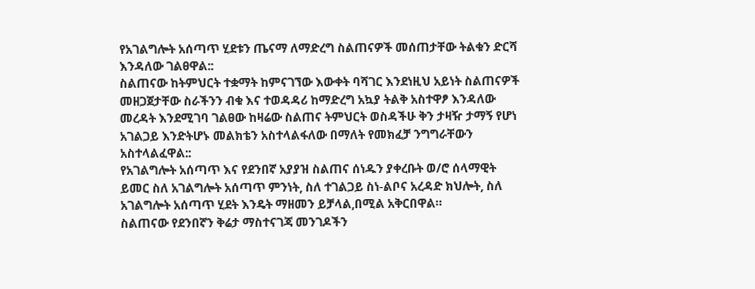የአገልግሎት አሰጣጥ ሂደቱን ጤናማ ለማድረግ ስልጠናዎች መሰጠታቸው ትልቁን ድርሻ እንዳለው ገልፀዋል::
ስልጠናው ከትምህርት ተቋማት ከምናገኘው እውቀት ባሻገር እንደነዚህ አይነት ስልጠናዎች መዘጋጀታቸው ስራችንን ብቁ እና ተወዳዳሪ ከማድረግ አኳያ ትልቅ አስተዋፆ እንዳለው መረዳት እንደሚገባ ገልፀው ከዛሬው ስልጠና ትምህርት ወስዳችሁ ቅን ታዛዥ ታማኝ የሆነ አገልጋይ እንድትሆኑ መልክቴን አስተላልፋለው በማለት የመክፈቻ ንግግራቸውን አስተላልፈዋል::
የአገልግሎት አሰጣጥ እና የደንበኛ አያያዝ ስልጠና ሰነዱን ያቀረቡት ወ/ሮ ሰላማዊት ይመር ስለ አገልግሎት አሰጣጥ ምንነት, ስለ ተገልጋይ ስነ-ልቦና አረዳድ ክህሎት, ስለ አገልግሎት አሰጣጥ ሂደት እንዴት ማዘመን ይቻላል,በሚል አቅርበዋል።
ስልጠናው የደንበኛን ቅሬታ ማስተናገጃ መንገዶችን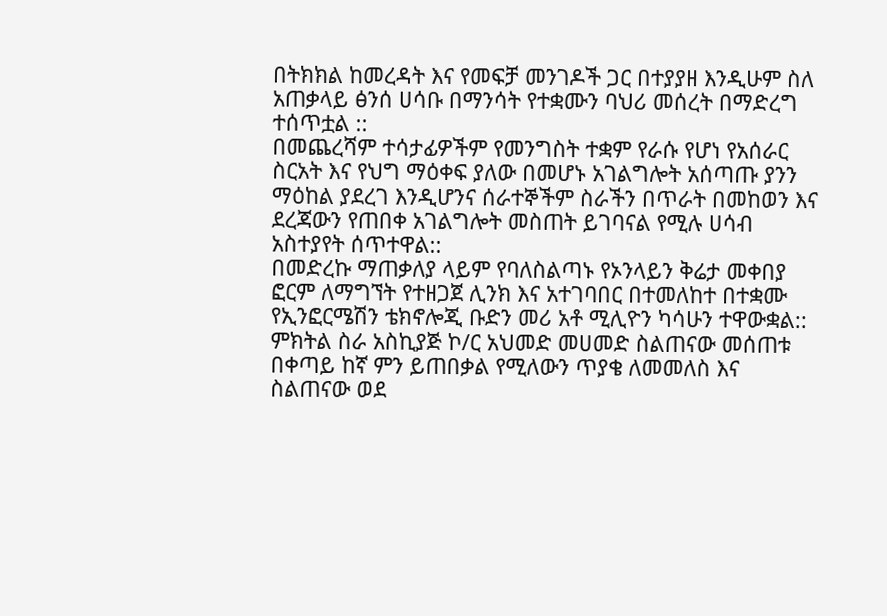በትክክል ከመረዳት እና የመፍቻ መንገዶች ጋር በተያያዘ እንዲሁም ስለ አጠቃላይ ፅንሰ ሀሳቡ በማንሳት የተቋሙን ባህሪ መሰረት በማድረግ ተሰጥቷል ::
በመጨረሻም ተሳታፊዎችም የመንግስት ተቋም የራሱ የሆነ የአሰራር ስርአት እና የህግ ማዕቀፍ ያለው በመሆኑ አገልግሎት አሰጣጡ ያንን ማዕከል ያደረገ እንዲሆንና ሰራተኞችም ስራችን በጥራት በመከወን እና ደረጃውን የጠበቀ አገልግሎት መስጠት ይገባናል የሚሉ ሀሳብ አስተያየት ሰጥተዋል::
በመድረኩ ማጠቃለያ ላይም የባለስልጣኑ የኦንላይን ቅሬታ መቀበያ ፎርም ለማግኘት የተዘጋጀ ሊንክ እና አተገባበር በተመለከተ በተቋሙ የኢንፎርሜሽን ቴክኖሎጂ ቡድን መሪ አቶ ሚሊዮን ካሳሁን ተዋውቋል::
ምክትል ስራ አስኪያጅ ኮ/ር አህመድ መሀመድ ስልጠናው መሰጠቱ በቀጣይ ከኛ ምን ይጠበቃል የሚለውን ጥያቄ ለመመለስ እና ስልጠናው ወደ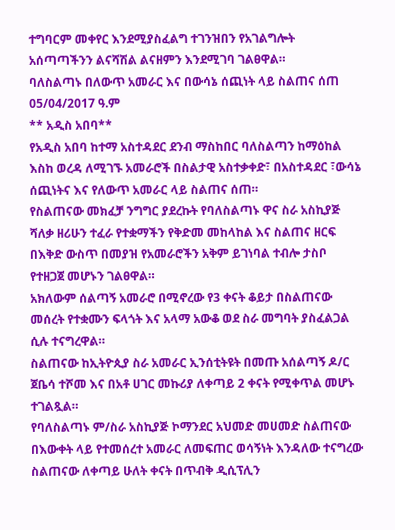ተግባርም መቀየር እንደሚያስፈልግ ተገንዝበን የአገልግሎት አሰጣጣችንን ልናሻሽል ልናዘምን እንደሚገባ ገልፀዋል።
ባለስልጣኑ በለውጥ አመራር እና በውሳኔ ሰጪነት ላይ ስልጠና ሰጠ
05/04/2017 ዓ.ም
** አዲስ አበባ**
የአዲስ አበባ ከተማ አስተዳደር ደንብ ማስከበር ባለስልጣን ከማዕከል እስከ ወረዳ ለሚገኙ አመራሮች በስልታዊ አስተቃቀድ፣ በአስተዳደር ፣ውሳኔ ሰጪነትና እና የለውጥ አመራር ላይ ስልጠና ሰጠ።
የስልጠናው መክፈቻ ንግግር ያደረኩት የባለስልጣኑ ዋና ስራ አስኪያጅ ሻለቃ ዘሪሁን ተፈራ የተቋማችን የቅድመ መከላከል እና ስልጠና ዘርፍ በእቅድ ውስጥ በመያዝ የአመራሮችን አቅም ይገነባል ተብሎ ታስቦ የተዘጋጀ መሆኑን ገልፀዋል።
አክለውም ሰልጣኝ አመራሮ በሚኖረው የ3 ቀናት ቆይታ በስልጠናው መሰረት የተቋሙን ፍላጎት እና አላማ አውቆ ወደ ስራ መግባት ያስፈልጋል ሲሉ ተናግረዋል።
ስልጠናው ከኢትዮጲያ ስራ አመራር ኢንሰቲትዩት በመጡ አሰልጣኝ ዶ/ር ጀቤሳ ተሾመ እና በአቶ ሀገር መኩሪያ ለቀጣይ 2 ቀናት የሚቀጥል መሆኑ ተገልጿል።
የባለስልጣኑ ም/ስራ አስኪያጅ ኮማንደር አህመድ መሀመድ ስልጠናው በእውቀት ላይ የተመሰረተ አመራር ለመፍጠር ወሳኝነት እንዳለው ተናግረው ስልጠናው ለቀጣይ ሁለት ቀናት በጥብቅ ዲሲፕሊን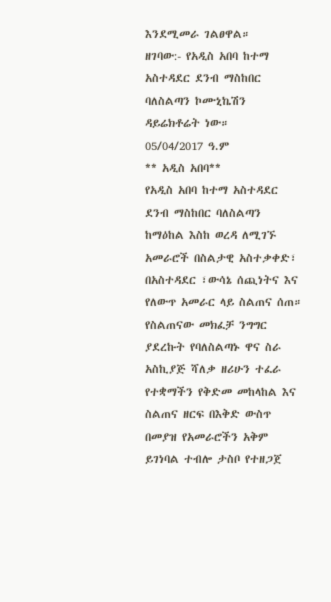እንደሚመራ ገልፀዋል።
ዘገባው:- የአዲስ አበባ ከተማ አስተዳደር ደንብ ማስከበር ባለስልጣን ኮሙኒኬሽን ዳይሬክቶሬት ነው።
05/04/2017 ዓ.ም
** አዲስ አበባ**
የአዲስ አበባ ከተማ አስተዳደር ደንብ ማስከበር ባለስልጣን ከማዕከል እስከ ወረዳ ለሚገኙ አመራሮች በስልታዊ አስተቃቀድ፣ በአስተዳደር ፣ውሳኔ ሰጪነትና እና የለውጥ አመራር ላይ ስልጠና ሰጠ።
የስልጠናው መክፈቻ ንግግር ያደረኩት የባለስልጣኑ ዋና ስራ አስኪያጅ ሻለቃ ዘሪሁን ተፈራ የተቋማችን የቅድመ መከላከል እና ስልጠና ዘርፍ በእቅድ ውስጥ በመያዝ የአመራሮችን አቅም ይገነባል ተብሎ ታስቦ የተዘጋጀ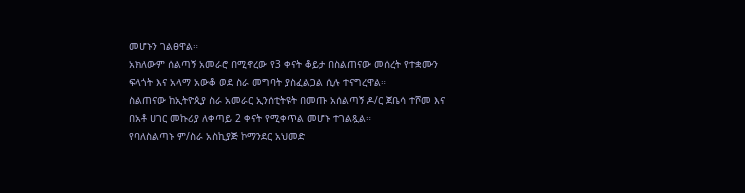መሆኑን ገልፀዋል።
አክለውም ሰልጣኝ አመራሮ በሚኖረው የ3 ቀናት ቆይታ በስልጠናው መሰረት የተቋሙን ፍላጎት እና አላማ አውቆ ወደ ስራ መግባት ያስፈልጋል ሲሉ ተናግረዋል።
ስልጠናው ከኢትዮጲያ ስራ አመራር ኢንሰቲትዩት በመጡ አሰልጣኝ ዶ/ር ጀቤሳ ተሾመ እና በአቶ ሀገር መኩሪያ ለቀጣይ 2 ቀናት የሚቀጥል መሆኑ ተገልጿል።
የባለስልጣኑ ም/ስራ አስኪያጅ ኮማንደር አህመድ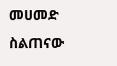መሀመድ ስልጠናው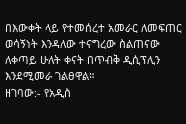በእውቀት ላይ የተመሰረተ አመራር ለመፍጠር ወሳኝነት እንዳለው ተናግረው ስልጠናው ለቀጣይ ሁለት ቀናት በጥብቅ ዲሲፕሊን እንደሚመራ ገልፀዋል።
ዘገባው:- የአዲስ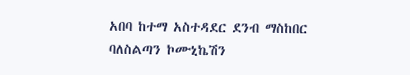አበባ ከተማ አስተዳደር ደንብ ማስከበር ባለስልጣን ኮሙኒኬሽን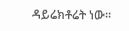ዳይሬክቶሬት ነው።